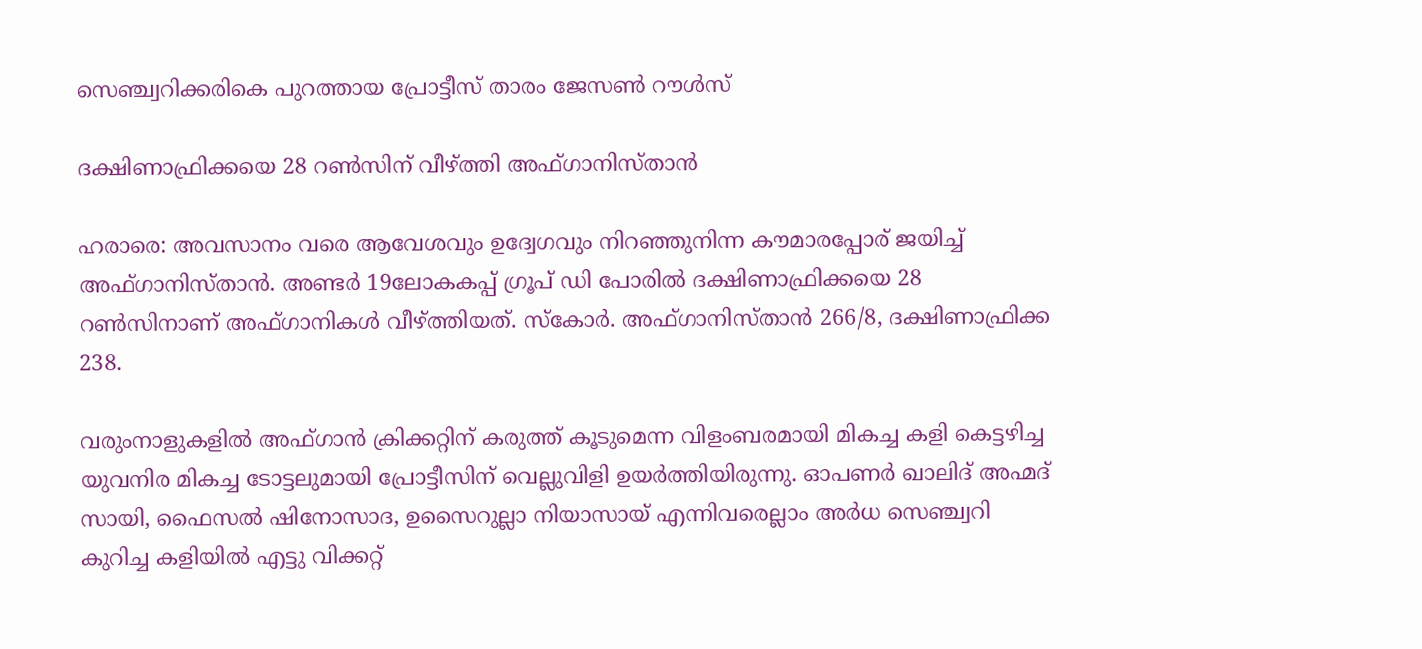സെഞ്ച്വറിക്കരികെ പുറത്തായ പ്രോട്ടീസ് താരം ജേസൺ റൗൾസ്

ദക്ഷിണാഫ്രിക്കയെ 28 റൺസിന് വീഴ്ത്തി അഫ്ഗാനിസ്താൻ

ഹരാരെ: അവസാനം വരെ ആവേശവും ഉദ്വേഗവും നിറഞ്ഞുനിന്ന കൗമാരപ്പോര് ജയിച്ച് അഫ്ഗാനിസ്താൻ. അണ്ടർ 19ലോകകപ്പ് ഗ്രൂപ് ഡി പോരിൽ ദക്ഷിണാഫ്രിക്കയെ 28 റൺസിനാണ് അഫ്ഗാനികൾ വീഴ്ത്തിയത്. സ്കോർ. അഫ്ഗാനിസ്താൻ 266/8, ദക്ഷിണാഫ്രിക്ക 238.

വരുംനാളുകളിൽ അഫ്ഗാൻ ക്രിക്കറ്റിന് കരുത്ത് കൂടുമെന്ന വിളംബരമായി മികച്ച കളി കെട്ടഴിച്ച യുവനിര മികച്ച ടോട്ടലുമായി പ്രോട്ടീസിന് വെല്ലുവിളി ഉയർത്തിയിരുന്നു. ഓപണർ ഖാലിദ് അഹ്മദ് സായി, ഫൈസൽ ഷിനോസാദ, ഉസൈറുല്ലാ നിയാസായ് എന്നിവരെല്ലാം അർധ സെഞ്ച്വറി കുറിച്ച കളിയിൽ എട്ടു വിക്കറ്റ്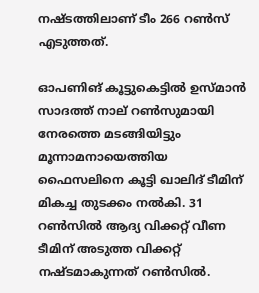നഷ്ടത്തിലാണ് ടീം 266 റൺസ് എടുത്തത്.

ഓപണിങ് കൂട്ടുകെട്ടിൽ ഉസ്മാൻ സാദത്ത് നാല് റൺസുമായി നേരത്തെ മടങ്ങിയിട്ടും മൂന്നാമനായെത്തിയ ഫൈസലിനെ കൂട്ടി ഖാലിദ് ടീമിന് മികച്ച തുടക്കം നൽകി. 31 റൺസിൽ ആദ്യ വിക്കറ്റ് വീണ ടീമിന് അടുത്ത വിക്കറ്റ് നഷ്ടമാകുന്നത് റൺസിൽ.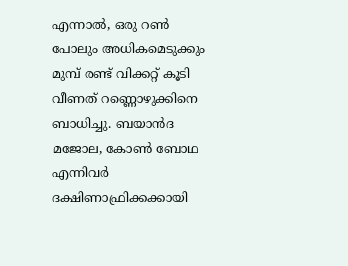എന്നാൽ, ഒരു റൺ പോലും അധികമെടുക്കും മുമ്പ് രണ്ട് വിക്കറ്റ് കൂടി വീണത് റണ്ണൊഴുക്കിനെ ബാധിച്ചു. ബയാൻദ മജോല, കോൺ ബോഥ എന്നിവർ ദക്ഷിണാഫ്രിക്കക്കായി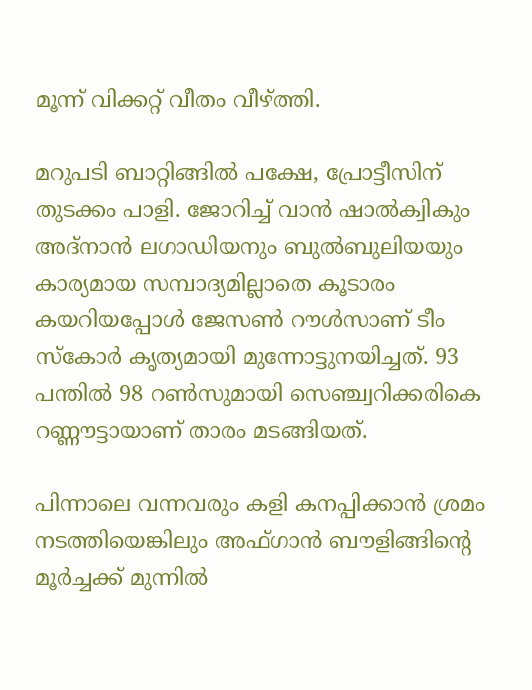മൂന്ന് വിക്കറ്റ് വീതം വീഴ്ത്തി.

മറുപടി ബാറ്റിങ്ങിൽ പക്ഷേ, പ്രോട്ടീസിന് തുടക്കം പാളി. ജോറിച്ച് വാൻ ഷാൽക്വികും അദ്നാൻ ലഗാഡിയനും ബുൽബുലിയയും കാര്യമായ സമ്പാദ്യമില്ലാതെ കൂടാരം കയറിയപ്പോൾ ജേസൺ റൗൾസാണ് ടീം സ്കോർ കൃത്യമായി മുന്നോട്ടുനയിച്ചത്. 93 പന്തിൽ 98 റൺസുമായി സെഞ്ച്വറിക്കരികെ റണ്ണൗട്ടായാണ് താരം മടങ്ങിയത്.

പിന്നാലെ വന്നവരും കളി കനപ്പിക്കാൻ ശ്രമം നടത്തിയെങ്കിലും അഫ്ഗാൻ ബൗളിങ്ങിന്റെ മൂർച്ചക്ക് മുന്നിൽ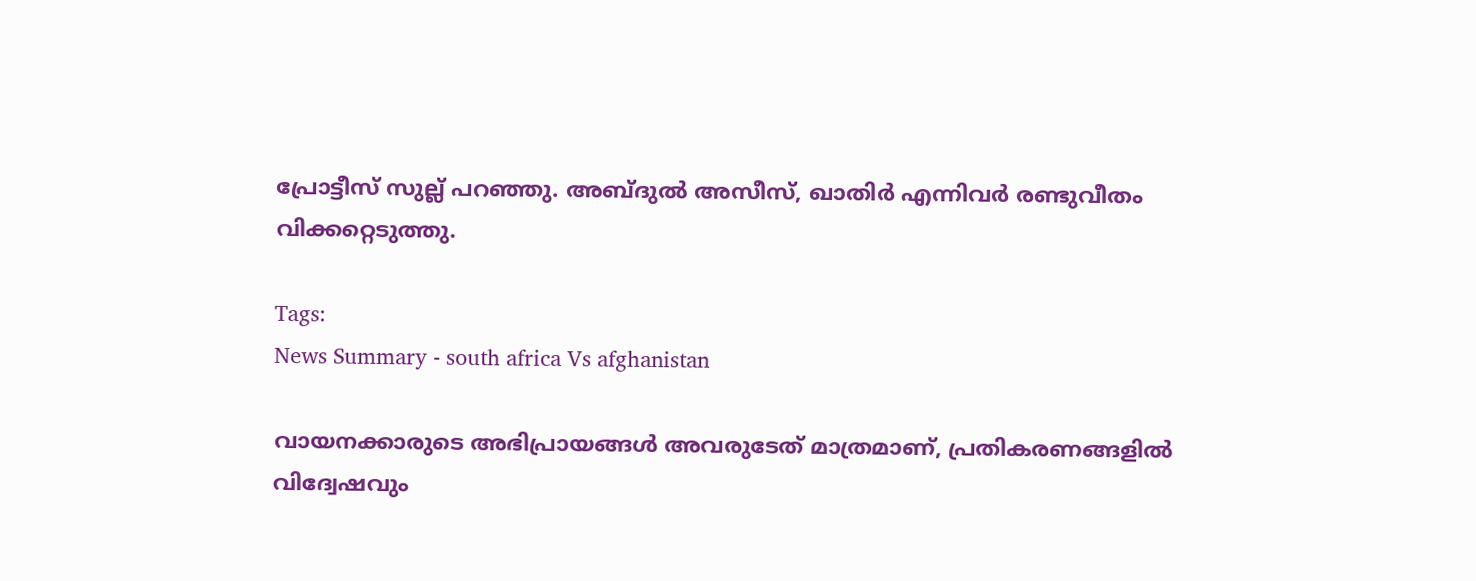പ്രോട്ടീസ് സുല്ല് പറഞ്ഞു. അബ്ദുൽ അസീസ്, ഖാതിർ എന്നിവർ രണ്ടുവീതം വിക്കറ്റെടുത്തു.

Tags:
News Summary - south africa Vs afghanistan

വായനക്കാരുടെ അഭിപ്രായങ്ങള്‍ അവരുടേത് മാത്രമാണ്, പ്രതികരണങ്ങളിൽ വിദ്വേഷവും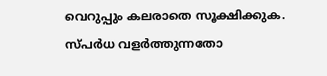വെറുപ്പും കലരാതെ സൂക്ഷിക്കുക. സ്പർധ വളർത്തുന്നതോ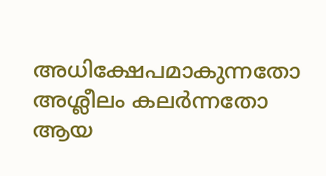അധിക്ഷേപമാകുന്നതോ അശ്ലീലം കലർന്നതോ ആയ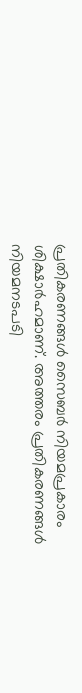പ്രതികരണങ്ങൾ സൈബർ നിയമപ്രകാരം ശിക്ഷാർഹമാണ്. അത്തരം പ്രതികരണങ്ങൾ നിയമനടപടി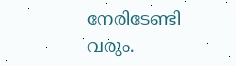നേരിടേണ്ടി വരും.